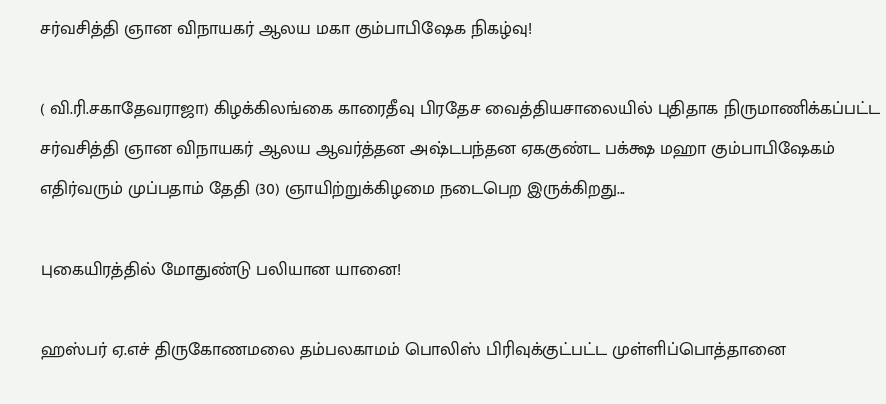சர்வசித்தி ஞான விநாயகர் ஆலய மகா கும்பாபிஷேக நிகழ்வு!

( வி.ரி.சகாதேவராஜா) கிழக்கிலங்கை காரைதீவு பிரதேச வைத்தியசாலையில் புதிதாக நிருமாணிக்கப்பட்ட சர்வசித்தி ஞான விநாயகர் ஆலய ஆவர்த்தன அஷ்டபந்தன ஏககுண்ட பக்க்ஷ மஹா கும்பாபிஷேகம் எதிர்வரும் முப்பதாம் தேதி (30) ஞாயிற்றுக்கிழமை நடைபெற இருக்கிறது...

புகையிரத்தில் மோதுண்டு பலியான யானை!

ஹஸ்பர் ஏ.எச் திருகோணமலை தம்பலகாமம் பொலிஸ் பிரிவுக்குட்பட்ட முள்ளிப்பொத்தானை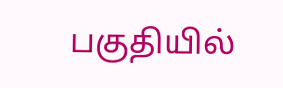பகுதியில்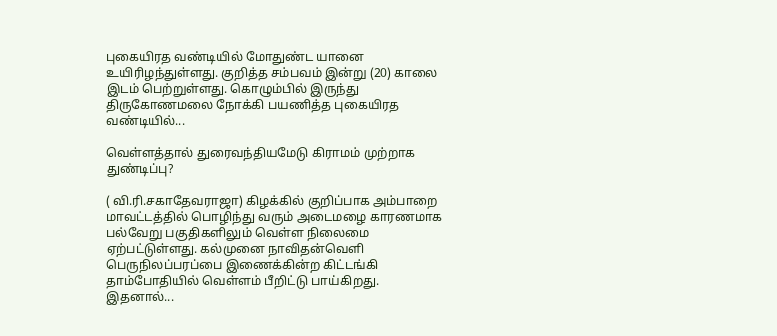புகையிரத வண்டியில் மோதுண்ட யானை உயிரிழந்துள்ளது. குறித்த சம்பவம் இன்று (20) காலை இடம் பெற்றுள்ளது. கொழும்பில் இருந்து திருகோணமலை நோக்கி பயணித்த புகையிரத வண்டியில்...

வெள்ளத்தால் துரைவந்தியமேடு கிராமம் முற்றாக துண்டிப்பு?

( வி.ரி.சகாதேவராஜா) கிழக்கில் குறிப்பாக அம்பாறை மாவட்டத்தில் பொழிந்து வரும் அடைமழை காரணமாக பல்வேறு பகுதிகளிலும் வெள்ள நிலைமை ஏற்பட்டுள்ளது. கல்முனை நாவிதன்வெளி பெருநிலப்பரப்பை இணைக்கின்ற கிட்டங்கி தாம்போதியில் வெள்ளம் பீறிட்டு பாய்கிறது. இதனால்...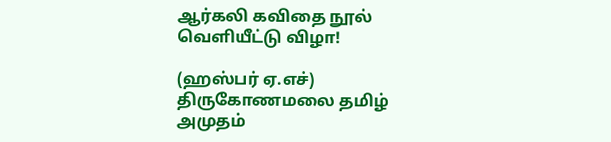ஆர்கலி கவிதை நூல் வெளியீட்டு விழா!

(ஹஸ்பர் ஏ.எச்) திருகோணமலை தமிழ் அமுதம்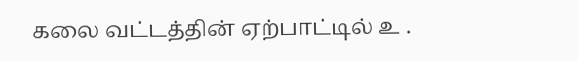கலை வட்டத்தின் ஏற்பாட்டில் உ .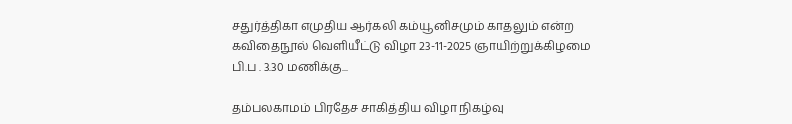சதுர்த்திகா எமுதிய ஆர்கலி கம்யூனிசமும் காதலும் என்ற கவிதைநூல் வெளியீட்டு விழா 23-11-2025 ஞாயிற்றுக்கிழமை பி.ப . 3.30 மணிக்கு...

தம்பலகாமம் பிரதேச சாகித்திய விழா நிகழ்வு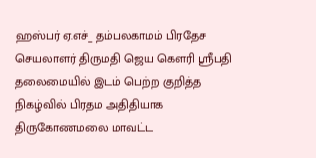ஹஸ்பர் ஏ.எச்_ தம்பலகாமம் பிரதேச செயலாளர் திருமதி ஜெய கௌரி ஸ்ரீபதி தலைமையில் இடம் பெற்ற குறித்த நிகழ்வில் பிரதம அதிதியாக திருகோணமலை மாவட்ட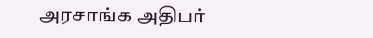அரசாங்க அதிபர்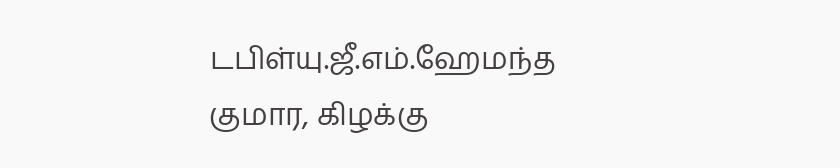டபிள்யு.ஜீ.எம்.ஹேமந்த குமார, கிழக்கு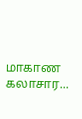மாகாண கலாசார...